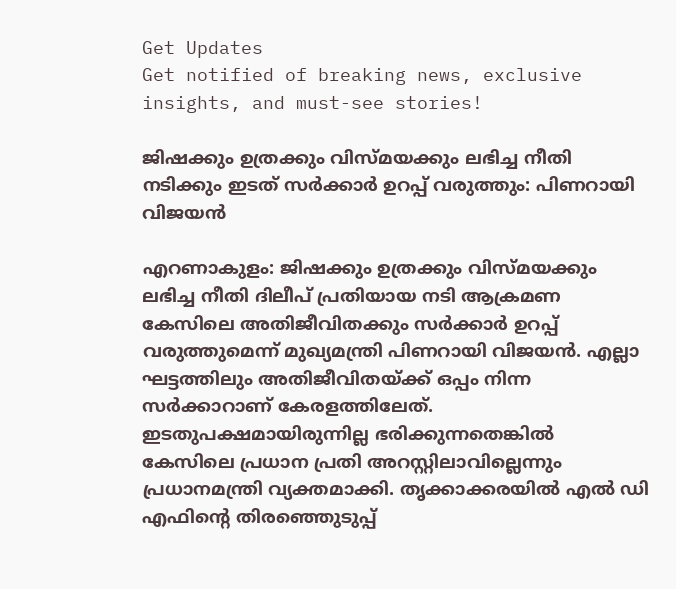Get Updates
Get notified of breaking news, exclusive insights, and must-see stories!

ജിഷക്കും ഉത്രക്കും വിസ്മയക്കും ലഭിച്ച നീതി നടിക്കും ഇടത് സർക്കാർ ഉറപ്പ് വരുത്തും: പിണറായി വിജയന്‍

എറണാകുളം: ജിഷക്കും ഉത്രക്കും വിസ്മയക്കും ലഭിച്ച നീതി ദിലീപ് പ്രതിയായ നടി ആക്രമണ കേസിലെ അതിജീവിതക്കും സർക്കാർ ഉറപ്പ് വരുത്തുമെന്ന് മുഖ്യമന്ത്രി പിണറായി വിജയന്‍. എല്ലാ ഘട്ടത്തിലും അതിജീവിതയ്ക്ക് ഒപ്പം നിന്ന സർക്കാറാണ് കേരളത്തിലേത്. ഇടതുപക്ഷമായിരുന്നില്ല ഭരിക്കുന്നതെങ്കില്‍ കേസിലെ പ്രധാന പ്രതി അറസ്റ്റിലാവില്ലെന്നും പ്രധാനമന്ത്രി വ്യക്തമാക്കി. തൃക്കാക്കരയില്‍ എല്‍ ഡി എഫിന്റെ തിരഞ്ഞെുടുപ്പ്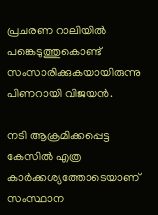പ്രചരണ റാലിയില്‍ പങ്കെടുത്തുകൊണ്ട് സംസാരിക്കുകയായിരുന്നു പിണറായി വിജയന്‍.

നടി ആക്രമിക്കപ്പെട്ട കേസില്‍ എത്ര കാര്‍ക്കശ്യത്തോടെയാണ് സംസ്ഥാന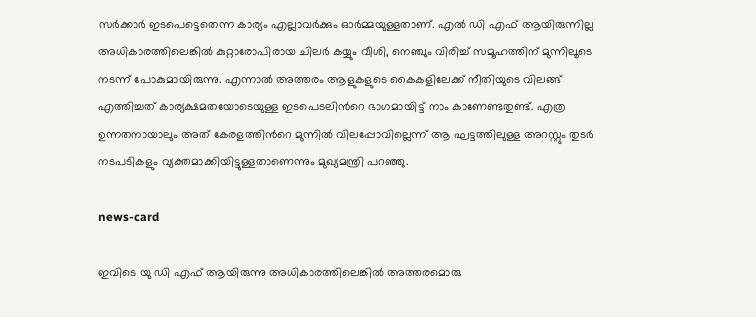സര്‍ക്കാര്‍ ഇടപെട്ടെതെന്ന കാര്യം എല്ലാവര്‍ക്കും ഓര്‍മ്മയുള്ളതാണ്. എല്‍ ഡി എഫ് ആയിരുന്നില്ല അധികാരത്തിലെങ്കില്‍ കുറ്റാരോപിരായ ചിലര്‍ കയ്യും വീശി, നെഞ്ചും വിരിച്ച് സമൂഹത്തിന് മുന്നിലൂടെ നടന്ന് പോകുമായിരുന്നു. എന്നാല്‍ അത്തരം ആളുകളുടെ കൈകളിലേക്ക് നീതിയുടെ വിലങ്ങ് എത്തിച്ചത് കാര്യക്ഷമതയോടെയുള്ള ഇടപെടലിന്‍റെ ഭാഗമായിട്ട് നാം കാണേണ്ടതുണ്ട്. എത്ര ഉന്നതനായാലും അത് കേരളത്തിന്‍റെ മുന്നില്‍ വിലപ്പോവില്ലെന്ന് ആ ഘട്ടത്തിലുള്ള അറസ്റ്റും തുടര്‍ നടപടികളും വ്യക്തമാക്കിയിട്ടുള്ളതാണെന്നും മുഖ്യമന്ത്രി പറഞ്ഞു.

news-card

ഇവിടെ യു ഡി എഫ് ആയിരുന്നു അധികാരത്തിലെങ്കില്‍ അത്തരമൊരു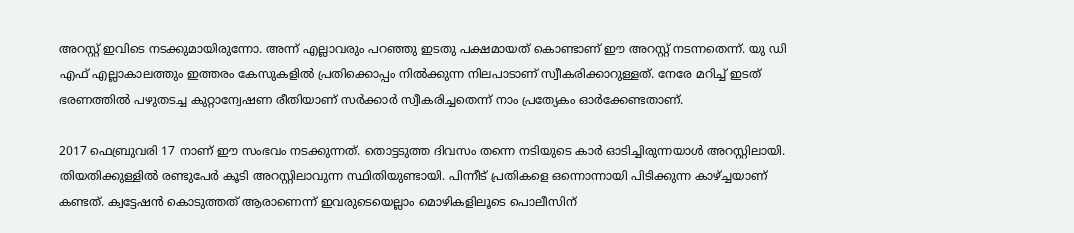അറസ്റ്റ് ഇവിടെ നടക്കുമായിരുന്നോ. അന്ന് എല്ലാവരും പറഞ്ഞു ഇടതു പക്ഷമായത് കൊണ്ടാണ് ഈ അറസ്റ്റ് നടന്നതെന്ന്. യു ഡി എഫ് എല്ലാകാലത്തും ഇത്തരം കേസുകളില്‍ പ്രതിക്കൊപ്പം നില്‍ക്കുന്ന നിലപാടാണ് സ്വീകരിക്കാറുള്ളത്. നേരേ മറിച്ച് ഇടത് ഭരണത്തില്‍ പഴുതടച്ച കുറ്റാന്വേഷണ രീതിയാണ് സര്‍ക്കാര്‍ സ്വീകരിച്ചതെന്ന് നാം പ്രത്യേകം ഓര്‍ക്കേണ്ടതാണ്.

2017 ഫെബ്രുവരി 17 നാണ് ഈ സംഭവം നടക്കുന്നത്. തൊട്ടടുത്ത ദിവസം തന്നെ നടിയുടെ കാര്‍ ഓടിച്ചിരുന്നയാള്‍ അറസ്റ്റിലായി. തിയതിക്കുള്ളില്‍ രണ്ടുപേര്‍ കൂടി അറസ്റ്റിലാവുന്ന സ്ഥിതിയുണ്ടായി. പിന്നീട് പ്രതികളെ ഒന്നൊന്നായി പിടിക്കുന്ന കാഴ്ച്ചയാണ് കണ്ടത്. ക്വട്ടേഷന്‍ കൊടുത്തത് ആരാണെന്ന് ഇവരുടെയെല്ലാം മൊഴികളിലൂടെ പൊലീസിന്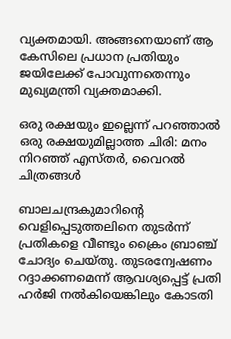വ്യക്തമായി. അങ്ങനെയാണ് ആ കേസിലെ പ്രധാന പ്രതിയും ജയിലേക്ക് പോവുന്നതെന്നും മുഖ്യമന്ത്രി വ്യക്തമാക്കി.

ഒരു രക്ഷയും ഇല്ലെന്ന് പറഞ്ഞാല്‍ ഒരു രക്ഷയുമില്ലാത്ത ചിരി: മനം നിറഞ്ഞ് എസ്തർ, വൈറല്‍ ചിത്രങ്ങള്‍

ബാലചന്ദ്രകുമാറിന്‍റെ വെളിപ്പെടുത്തലിനെ തുടര്‍ന്ന് പ്രതികളെ വീണ്ടും ക്രൈം ബ്രാഞ്ച് ചോദ്യം ചെയ്തു. തുടരന്വേഷണം റദ്ദാക്കണമെന്ന് ആവശ്യപ്പെട്ട് പ്രതി ഹര്‍ജി നല്‍കിയെങ്കിലും കോടതി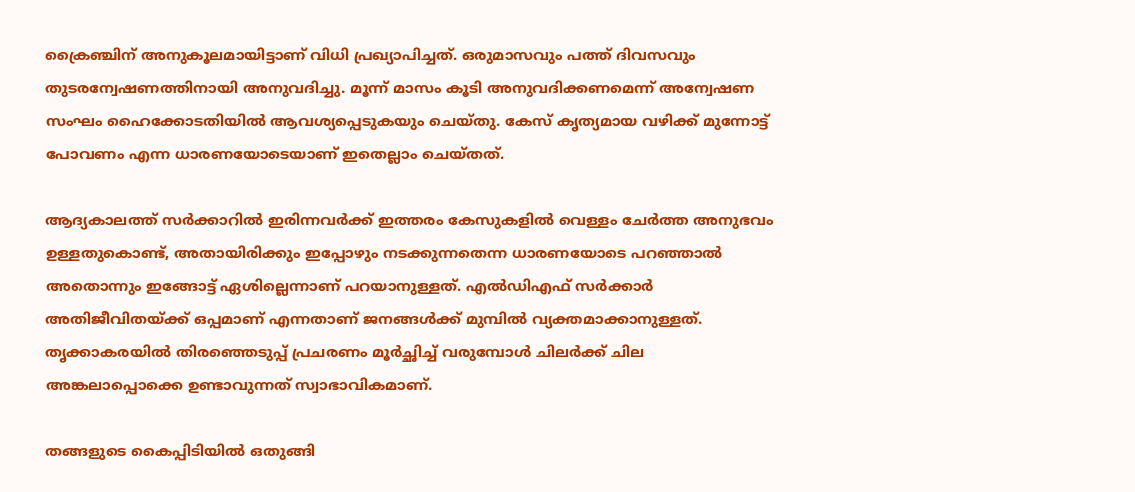ക്രൈഞ്ചിന് അനുകൂലമായിട്ടാണ് വിധി പ്രഖ്യാപിച്ചത്. ഒരുമാസവും പത്ത് ദിവസവും തുടരന്വേഷണത്തിനായി അനുവദിച്ചു. മൂന്ന് മാസം കൂടി അനുവദിക്കണമെന്ന് അന്വേഷണ സംഘം ഹൈക്കോടതിയില്‍ ആവശ്യപ്പെടുകയും ചെയ്തു. കേസ് കൃത്യമായ വഴിക്ക് മുന്നോട്ട് പോവണം എന്ന ധാരണയോടെയാണ് ഇതെല്ലാം ചെയ്തത്.

ആദ്യകാലത്ത് സർക്കാറില്‍ ഇരിന്നവർക്ക് ഇത്തരം കേസുകളില്‍ വെള്ളം ചേർത്ത അനുഭവം ഉള്ളതുകൊണ്ട്, അതായിരിക്കും ഇപ്പോഴും നടക്കുന്നതെന്ന ധാരണയോടെ പറഞ്ഞാല്‍ അതൊന്നും ഇങ്ങോട്ട് ഏശില്ലെന്നാണ് പറയാനുള്ളത്. എല്‍ഡിഎഫ് സർക്കാർ അതിജീവിതയ്ക്ക് ഒപ്പമാണ് എന്നതാണ് ജനങ്ങള്‍ക്ക് മുമ്പില്‍ വ്യക്തമാക്കാനുള്ളത്. തൃക്കാകരയില്‍ തിരഞ്ഞെടുപ്പ് പ്രചരണം മൂർച്ഛിച്ച് വരുമ്പോള്‍ ചിലർക്ക് ചില അങ്കലാപ്പൊക്കെ ഉണ്ടാവുന്നത് സ്വാഭാവികമാണ്.

തങ്ങളുടെ കൈപ്പിടിയില്‍ ഒതുങ്ങി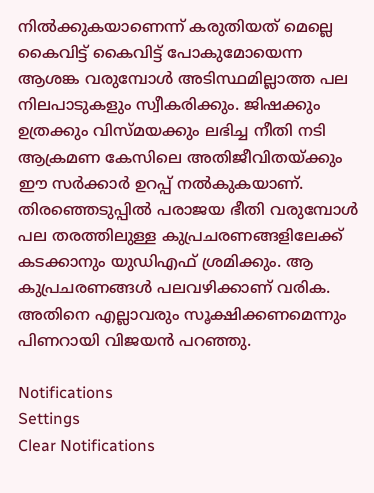നില്‍ക്കുകയാണെന്ന് കരുതിയത് മെല്ലെ കൈവിട്ട് കൈവിട്ട് പോകുമോയെന്ന ആശങ്ക വരുമ്പോള്‍ അടിസ്ഥമില്ലാത്ത പല നിലപാടുകളും സ്വീകരിക്കും. ജിഷക്കും ഉത്രക്കും വിസ്മയക്കും ലഭിച്ച നീതി നടി ആക്രമണ കേസിലെ അതിജീവിതയ്ക്കും ഈ സർക്കാർ ഉറപ്പ് നല്‍കുകയാണ്. തിരഞ്ഞെടുപ്പില്‍ പരാജയ ഭീതി വരുമ്പോള്‍ പല തരത്തിലുള്ള കുപ്രചരണങ്ങളിലേക്ക് കടക്കാനും യുഡിഎഫ് ശ്രമിക്കും. ആ കുപ്രചരണങ്ങള്‍ പലവഴിക്കാണ് വരിക. അതിനെ എല്ലാവരും സൂക്ഷിക്കണമെന്നും പിണറായി വിജയന്‍ പറഞ്ഞു.

Notifications
Settings
Clear Notifications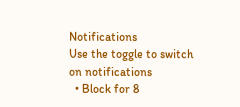Notifications
Use the toggle to switch on notifications
  • Block for 8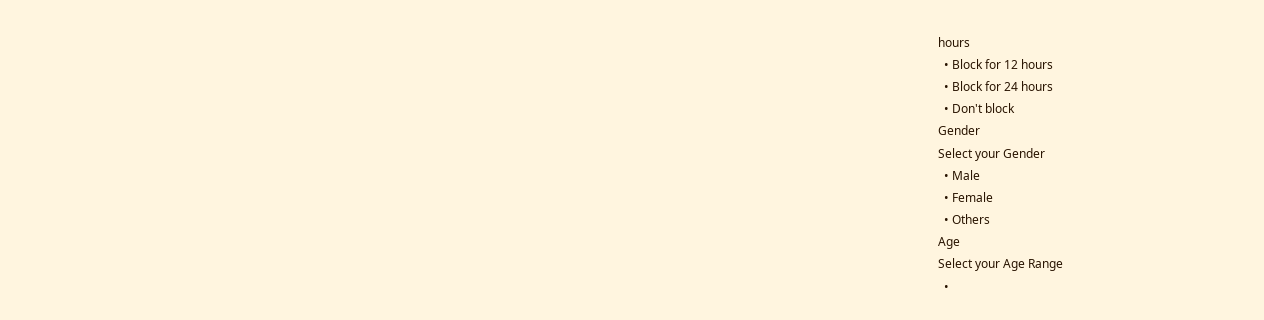hours
  • Block for 12 hours
  • Block for 24 hours
  • Don't block
Gender
Select your Gender
  • Male
  • Female
  • Others
Age
Select your Age Range
  •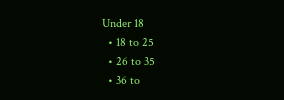Under 18
  • 18 to 25
  • 26 to 35
  • 36 to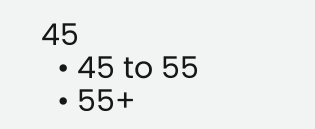45
  • 45 to 55
  • 55+